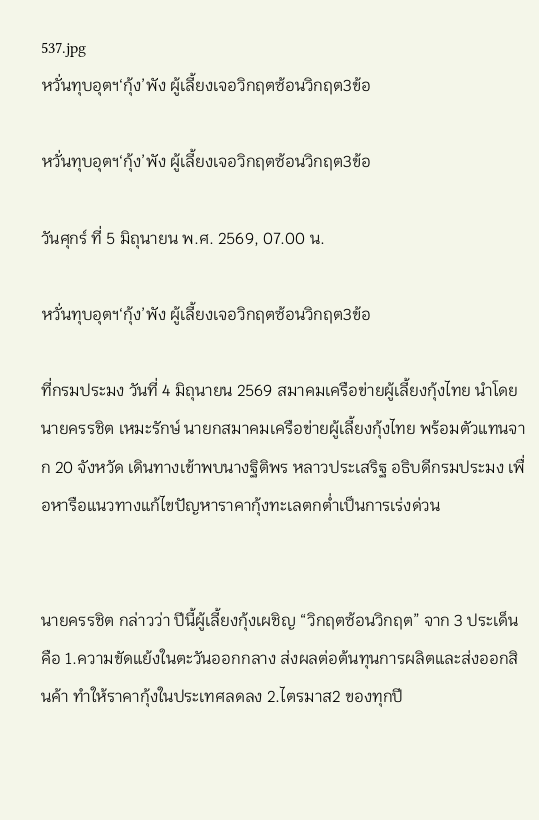537.jpg
หวั่นทุบอุตฯ‘กุ้ง’พัง ผู้เลี้ยงเจอวิกฤตซ้อนวิกฤต3ข้อ

หวั่นทุบอุตฯ‘กุ้ง’พัง ผู้เลี้ยงเจอวิกฤตซ้อนวิกฤต3ข้อ

วันศุกร์ ที่ 5 มิถุนายน พ.ศ. 2569, 07.00 น.

หวั่นทุบอุตฯ‘กุ้ง’พัง ผู้เลี้ยงเจอวิกฤตซ้อนวิกฤต3ข้อ

ที่กรมประมง วันที่ 4 มิถุนายน 2569 สมาคมเครือข่ายผู้เลี้ยงกุ้งไทย นำโดยนายครรชิต เหมะรักษ์ นายกสมาคมเครือข่ายผู้เลี้ยงกุ้งไทย พร้อมตัวแทนจาก 20 จังหวัด เดินทางเข้าพบนางฐิติพร หลาวประเสริฐ อธิบดีกรมประมง เพื่อหารือแนวทางแก้ไขปัญหาราคากุ้งทะเลตกต่ำเป็นการเร่งด่วน


นายครรชิต กล่าวว่า ปีนี้ผู้เลี้ยงกุ้งเผชิญ “วิกฤตซ้อนวิกฤต” จาก 3 ประเด็น คือ 1.ความขัดแย้งในตะวันออกกลาง ส่งผลต่อต้นทุนการผลิตและส่งออกสินค้า ทำให้ราคากุ้งในประเทศลดลง 2.ไตรมาส2 ของทุกปี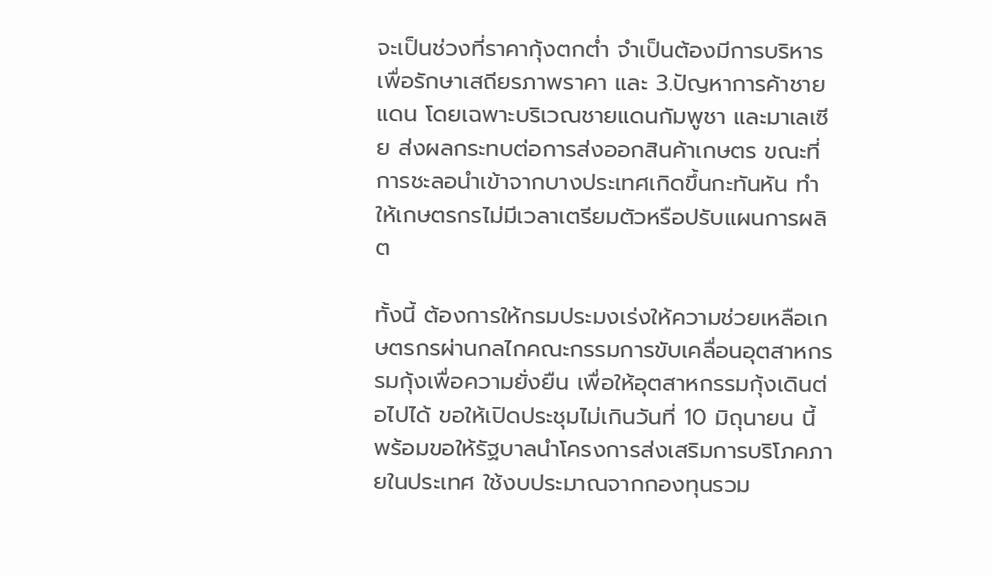จะเป็นช่วงที่ราคากุ้งตกต่ำ จำเป็นต้องมีการบริหารเพื่อรักษาเสถียรภาพราคา และ 3.ปัญหาการค้าชายแดน โดยเฉพาะบริเวณชายแดนกัมพูชา และมาเลเซีย ส่งผลกระทบต่อการส่งออกสินค้าเกษตร ขณะที่การชะลอนำเข้าจากบางประเทศเกิดขึ้นกะทันหัน ทำให้เกษตรกรไม่มีเวลาเตรียมตัวหรือปรับแผนการผลิต

ทั้งนี้ ต้องการให้กรมประมงเร่งให้ความช่วยเหลือเกษตรกรผ่านกลไกคณะกรรมการขับเคลื่อนอุตสาหกรรมกุ้งเพื่อความยั่งยืน เพื่อให้อุตสาหกรรมกุ้งเดินต่อไปได้ ขอให้เปิดประชุมไม่เกินวันที่ 10 มิถุนายน นี้ พร้อมขอให้รัฐบาลนำโครงการส่งเสริมการบริโภคภายในประเทศ ใช้งบประมาณจากกองทุนรวม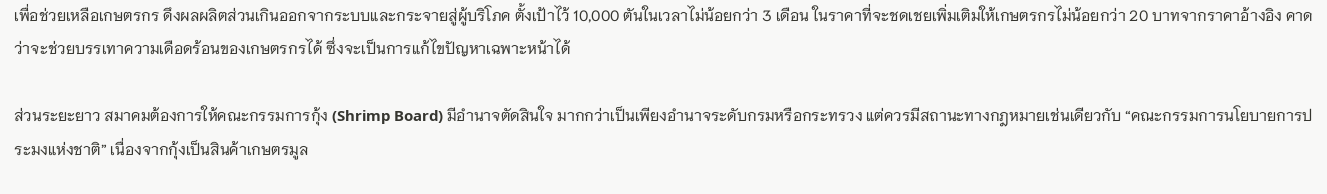เพื่อช่วยเหลือเกษตรกร ดึงผลผลิตส่วนเกินออกจากระบบและกระจายสู่ผู้บริโภค ตั้งเป้าไว้ 10,000 ตันในเวลาไม่น้อยกว่า 3 เดือน ในราคาที่จะชดเชยเพิ่มเติมให้เกษตรกรไม่น้อยกว่า 20 บาทจากราคาอ้างอิง คาดว่าจะช่วยบรรเทาความเดือดร้อนของเกษตรกรได้ ซึ่งจะเป็นการแก้ไขปัญหาเฉพาะหน้าได้

ส่วนระยะยาว สมาคมต้องการให้คณะกรรมการกุ้ง (Shrimp Board) มีอำนาจตัดสินใจ มากกว่าเป็นเพียงอำนาจระดับกรมหรือกระทรวง แต่ควรมีสถานะทางกฎหมายเช่นเดียวกับ “คณะกรรมการนโยบายการประมงแห่งชาติ” เนื่องจากกุ้งเป็นสินค้าเกษตรมูล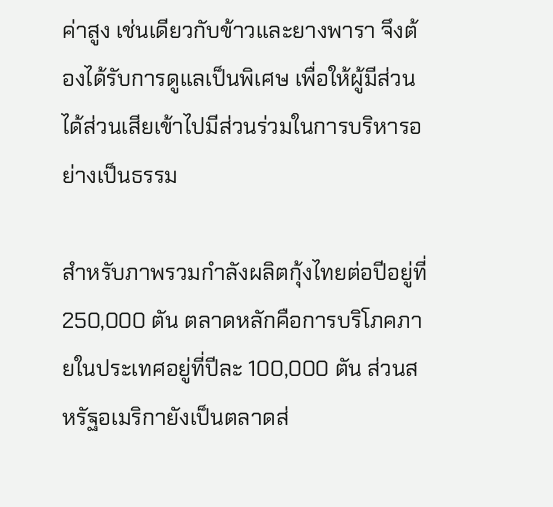ค่าสูง เช่นเดียวกับข้าวและยางพารา จึงต้องได้รับการดูแลเป็นพิเศษ เพื่อให้ผู้มีส่วนได้ส่วนเสียเข้าไปมีส่วนร่วมในการบริหารอย่างเป็นธรรม

สำหรับภาพรวมกำลังผลิตกุ้งไทยต่อปีอยู่ที่ 250,000 ตัน ตลาดหลักคือการบริโภคภายในประเทศอยู่ที่ปีละ 100,000 ตัน ส่วนสหรัฐอเมริกายังเป็นตลาดส่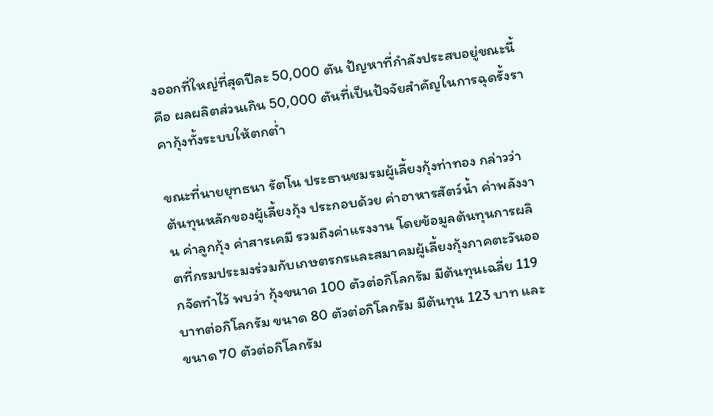งออกที่ใหญ่ที่สุดปีละ 50,000 ตัน ปัญหาที่กำลังประสบอยู่ขณะนี้ คือ ผลผลิตส่วนเกิน 50,000 ตันที่เป็นปัจจัยสำคัญในการฉุดรั้งราคากุ้งทั้งระบบให้ตกต่ำ

ขณะที่นายยุทธนา รัตโน ประธานชมรมผู้เลี้ยงกุ้งท่าทอง กล่าวว่า ต้นทุนหลักของผู้เลี้ยงกุ้ง ประกอบด้วย ค่าอาหารสัตว์น้ำ ค่าพลังงาน ค่าลูกกุ้ง ค่าสารเคมี รวมถึงค่าแรงงาน โดยข้อมูลต้นทุนการผลิตที่กรมประมงร่วมกับเกษตรกรและสมาคมผู้เลี้ยงกุ้งภาคตะวันออกจัดทำไว้ พบว่า กุ้งขนาด 100 ตัวต่อกิโลกรัม มีต้นทุนเฉลี่ย 119 บาทต่อกิโลกรัม ขนาด 80 ตัวต่อกิโลกรัม มีต้นทุน 123 บาท และขนาด 70 ตัวต่อกิโลกรัม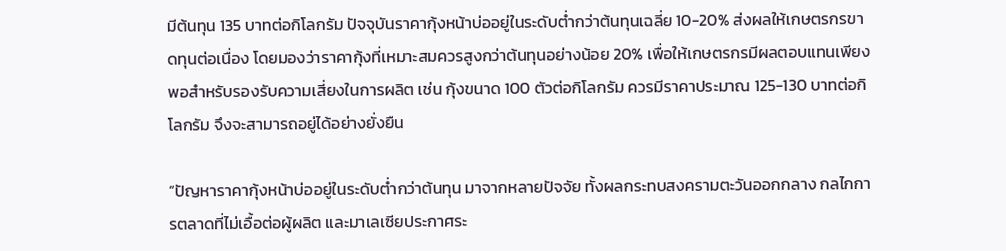มีต้นทุน 135 บาทต่อกิโลกรัม ปัจจุบันราคากุ้งหน้าบ่ออยู่ในระดับต่ำกว่าต้นทุนเฉลี่ย 10-20% ส่งผลให้เกษตรกรขาดทุนต่อเนื่อง โดยมองว่าราคากุ้งที่เหมาะสมควรสูงกว่าต้นทุนอย่างน้อย 20% เพื่อให้เกษตรกรมีผลตอบแทนเพียงพอสำหรับรองรับความเสี่ยงในการผลิต เช่น กุ้งขนาด 100 ตัวต่อกิโลกรัม ควรมีราคาประมาณ 125-130 บาทต่อกิโลกรัม จึงจะสามารถอยู่ได้อย่างยั่งยืน

“ปัญหาราคากุ้งหน้าบ่ออยู่ในระดับต่ำกว่าต้นทุน มาจากหลายปัจจัย ทั้งผลกระทบสงครามตะวันออกกลาง กลไกการตลาดที่ไม่เอื้อต่อผู้ผลิต และมาเลเซียประกาศระ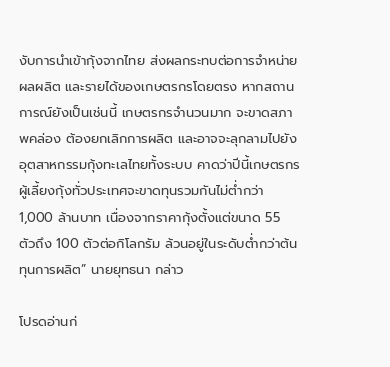งับการนำเข้ากุ้งจากไทย ส่งผลกระทบต่อการจำหน่ายผลผลิต และรายได้ของเกษตรกรโดยตรง หากสถานการณ์ยังเป็นเช่นนี้ เกษตรกรจำนวนมาก จะขาดสภาพคล่อง ต้องยกเลิกการผลิต และอาจจะลุกลามไปยังอุตสาหกรรมกุ้งทะเลไทยทั้งระบบ คาดว่าปีนี้เกษตรกรผู้เลี้ยงกุ้งทั่วประเทศจะขาดทุนรวมกันไม่ต่ำกว่า 1,000 ล้านบาท เนื่องจากราคากุ้งตั้งแต่ขนาด 55 ตัวถึง 100 ตัวต่อกิโลกรัม ล้วนอยู่ในระดับต่ำกว่าต้นทุนการผลิต” นายยุทธนา กล่าว

โปรดอ่านก่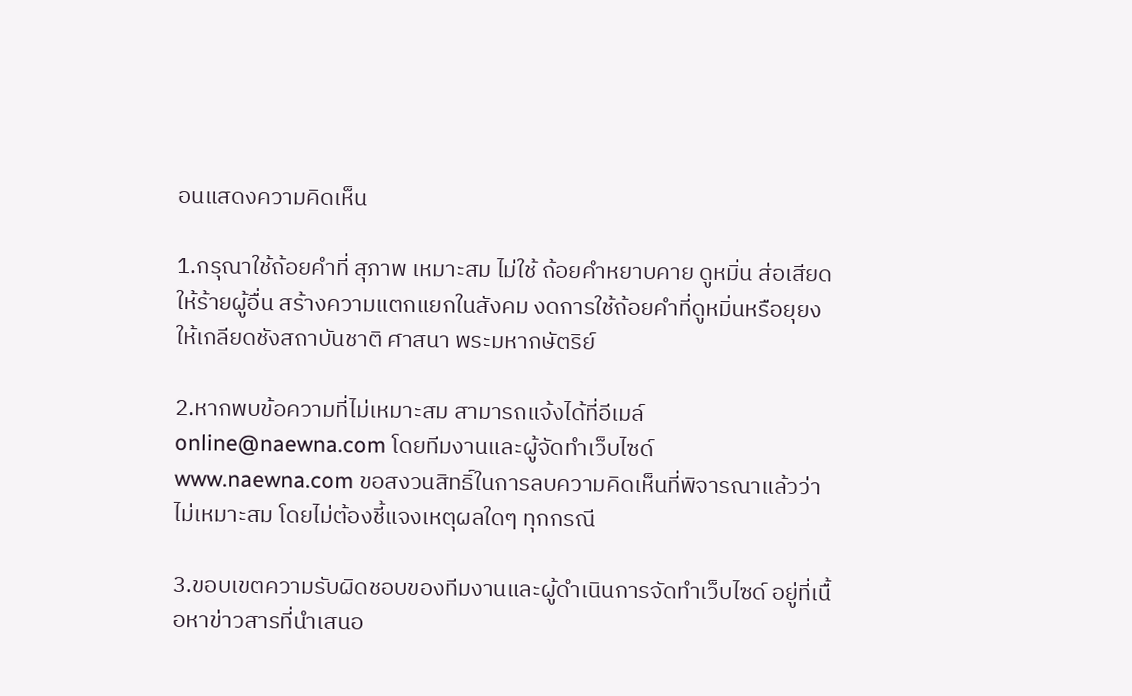อนแสดงความคิดเห็น

1.กรุณาใช้ถ้อยคำที่ สุภาพ เหมาะสม ไม่ใช้ ถ้อยคำหยาบคาย ดูหมิ่น ส่อเสียด ให้ร้ายผู้อื่น สร้างความแตกแยกในสังคม งดการใช้ถ้อยคำที่ดูหมิ่นหรือยุยงให้เกลียดชังสถาบันชาติ ศาสนา พระมหากษัตริย์

2.หากพบข้อความที่ไม่เหมาะสม สามารถแจ้งได้ที่อีเมล์ online@naewna.com โดยทีมงานและผู้จัดทำเว็บไซด์ www.naewna.com ขอสงวนสิทธิ์ในการลบความคิดเห็นที่พิจารณาแล้วว่าไม่เหมาะสม โดยไม่ต้องชี้แจงเหตุผลใดๆ ทุกกรณี

3.ขอบเขตความรับผิดชอบของทีมงานและผู้ดำเนินการจัดทำเว็บไซด์ อยู่ที่เนื้อหาข่าวสารที่นำเสนอ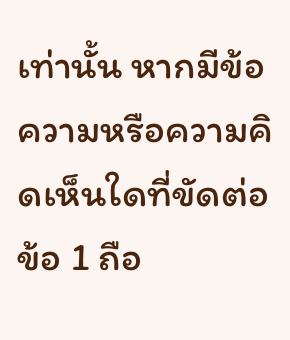เท่านั้น หากมีข้อความหรือความคิดเห็นใดที่ขัดต่อข้อ 1 ถือ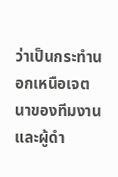ว่าเป็นกระทำนอกเหนือเจตนาของทีมงานและผู้ดำ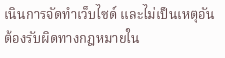เนินการจัดทำเว็บไซด์ และไม่เป็นเหตุอันต้องรับผิดทางกฎหมายใน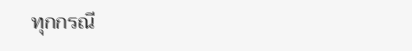ทุกกรณี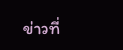ข่าวที่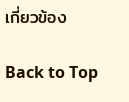เกี่ยวข้อง

Back to Top